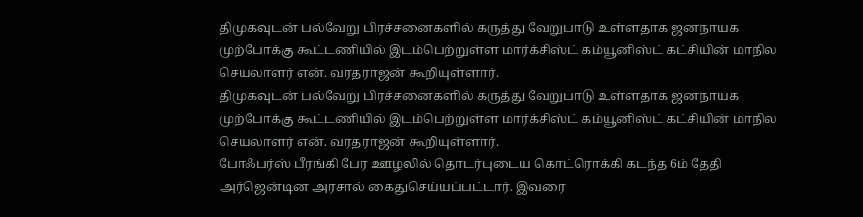திமுகவுடன் பல்வேறு பிரச்சனைகளில் கருத்து வேறுபாடு உள்ளதாக ஜனநாயக முற்போக்கு கூட்டணியில் இடம்பெற்றுள்ள மார்க்சிஸ்ட் கம்யூனிஸ்ட் கட்சியின் மாநில செயலாளர் என். வரதராஜன் கூறியுள்ளார்.
திமுகவுடன் பல்வேறு பிரச்சனைகளில் கருத்து வேறுபாடு உள்ளதாக ஜனநாயக முற்போக்கு கூட்டணியில் இடம்பெற்றுள்ள மார்க்சிஸ்ட் கம்யூனிஸ்ட் கட்சியின் மாநில செயலாளர் என். வரதராஜன் கூறியுள்ளார்.
போஃபர்ஸ் பீரங்கி பேர ஊழலில் தொடர்புடைய கொட்ரொக்கி கடந்த 6ம் தேதி அர்ஜென்டின அரசால் கைதுசெய்யப்பட்டார். இவரை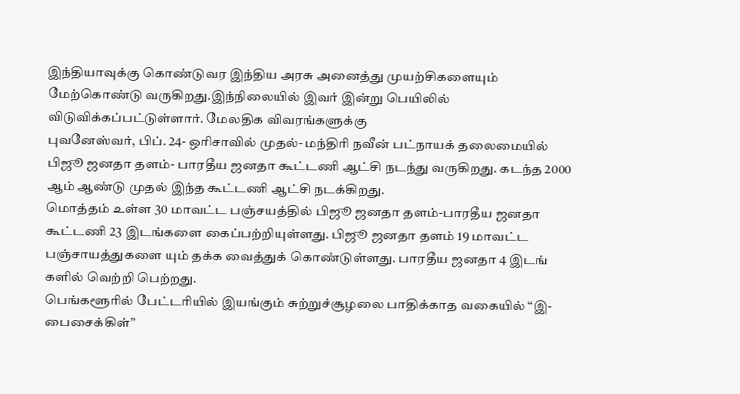இந்தியாவுக்கு கொண்டுவர இந்திய அரசு அனைத்து முயற்சிகளையும் மேற்கொண்டு வருகிறது.இந்நிலையில் இவர் இன்று பெயிலில் விடுவிக்கப்பட்டுள்ளார். மேலதிக விவரங்களுக்கு
புவனேஸ்வர், பிப். 24- ஒரிசாவில் முதல்- மந்திரி நவீன் பட்நாயக் தலைமையில் பிஜூ ஜனதா தளம்- பாரதீய ஜனதா கூட்டணி ஆட்சி நடந்து வருகிறது. கடந்த 2000 ஆம் ஆண்டு முதல் இந்த கூட்டணி ஆட்சி நடக்கிறது.
மொத்தம் உள்ள 30 மாவட்ட பஞ்சயத்தில் பிஜூ ஜனதா தளம்-பாரதீய ஜனதா கூட்டணி 23 இடங்களை கைப்பற்றியுள்ளது. பிஜூ ஜனதா தளம் 19 மாவட்ட பஞ்சாயத்துகளை யும் தக்க வைத்துக் கொண்டுள்ளது. பாரதீய ஜனதா 4 இடங் களில் வெற்றி பெற்றது.
பெங்களூரில் பேட்டரியில் இயங்கும் சுற்றுச்சூழலை பாதிக்காத வகையில் “இ-பைசைக்கிள்”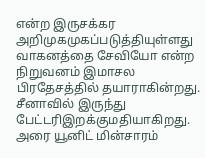என்ற இருசக்கர அறிமுகமுகப்படுத்தியுள்ளது
வாகனத்தை சேவியோ என்ற நிறுவனம் இமாசல பிரதேசத்தில் தயாராகின்றது. சீனாவில் இருந்து பேட்டரிஇறக்குமதியாகிறது.
அரை யூனிட் மின்சாரம்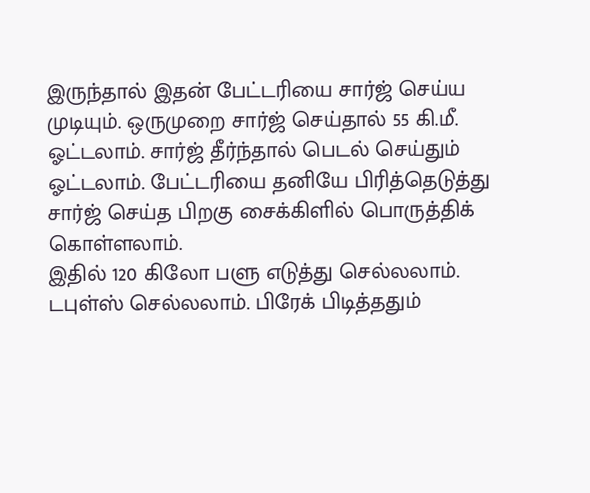இருந்தால் இதன் பேட்டரியை சார்ஜ் செய்ய முடியும். ஒருமுறை சார்ஜ் செய்தால் 55 கி.மீ. ஓட்டலாம். சார்ஜ் தீர்ந்தால் பெடல் செய்தும் ஓட்டலாம். பேட்டரியை தனியே பிரித்தெடுத்து சார்ஜ் செய்த பிறகு சைக்கிளில் பொருத்திக் கொள்ளலாம்.
இதில் 120 கிலோ பளு எடுத்து செல்லலாம். டபுள்ஸ் செல்லலாம். பிரேக் பிடித்ததும்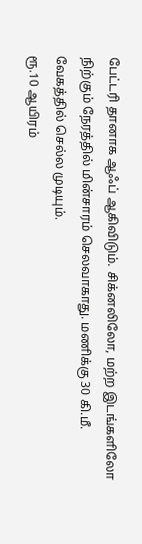பேட்டரி தானாக ஆஃப் ஆகிவிடும். சிக்னலிலோ, மற்ற இடங்களிலோ நிற்கும் நேரத்தில் மின்சாரம் செலவாகாது. மணிக்கு 30 கி.மீ. வேகத்தில் செல்ல முடியும்.
ரூ.10 ஆயிரம்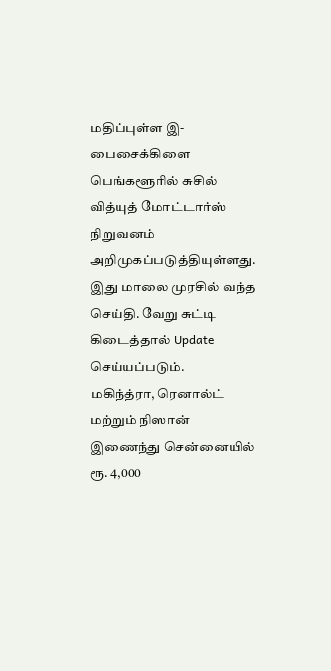மதிப்புள்ள இ-பைசைக்கிளை பெங்களூரில் சுசில் வித்யுத் மோட்டார்ஸ் நிறுவனம் அறிமுகப்படுத்தியுள்ளது.
இது மாலை முரசில் வந்த செய்தி. வேறு சுட்டி கிடைத்தால் Update செய்யப்படும்.
மகிந்த்ரா, ரெனால்ட் மற்றும் நிஸான் இணைந்து சென்னையில் ரூ. 4,000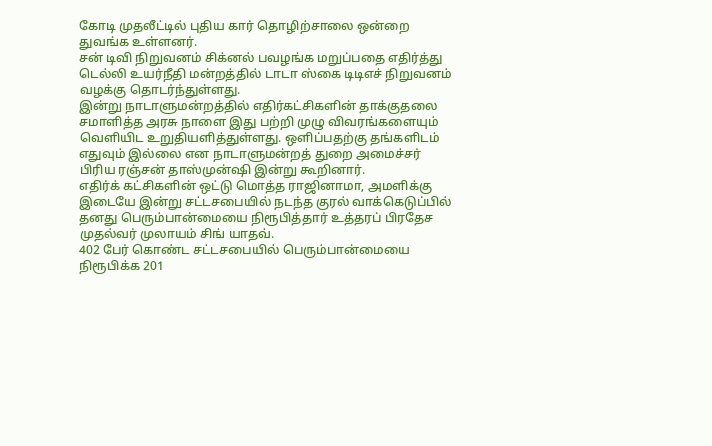கோடி முதலீட்டில் புதிய கார் தொழிற்சாலை ஒன்றை துவங்க உள்ளனர்.
சன் டிவி நிறுவனம் சிக்னல் பவழங்க மறுப்பதை எதிர்த்து டெல்லி உயர்நீதி மன்றத்தில் டாடா ஸ்கை டிடிஎச் நிறுவனம் வழக்கு தொடர்ந்துள்ளது.
இன்று நாடாளுமன்றத்தில் எதிர்கட்சிகளின் தாக்குதலை சமாளித்த அரசு நாளை இது பற்றி முழு விவரங்களையும் வெளியிட உறுதியளித்துள்ளது. ஒளிப்பதற்கு தங்களிடம் எதுவும் இல்லை என நாடாளுமன்றத் துறை அமைச்சர் பிரிய ரஞ்சன் தாஸ்முன்ஷி இன்று கூறினார்.
எதிர்க் கட்சிகளின் ஒட்டு மொத்த ராஜினாமா, அமளிக்கு இடையே இன்று சட்டசபையில் நடந்த குரல் வாக்கெடுப்பில் தனது பெரும்பான்மையை நிரூபித்தார் உத்தரப் பிரதேச முதல்வர் முலாயம் சிங் யாதவ்.
402 பேர் கொண்ட சட்டசபையில் பெரும்பான்மையை நிரூபிக்க 201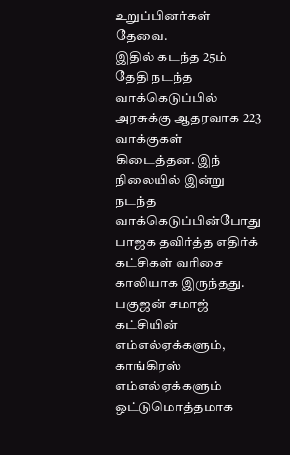உறுப்பினர்கள் தேவை.
இதில் கடந்த 25ம் தேதி நடந்த வாக்கெடுப்பில் அரசுக்கு ஆதரவாக 223 வாக்குகள் கிடைத்தன. இந் நிலையில் இன்று நடந்த வாக்கெடுப்பின்போது பாஜக தவிர்த்த எதிர்க் கட்சிகள் வரிசை காலியாக இருந்தது.
பகுஜன் சமாஜ் கட்சியின் எம்எல்ஏக்களும், காங்கிரஸ் எம்எல்ஏக்களும் ஒட்டுமொத்தமாக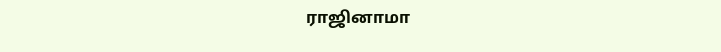ராஜினாமா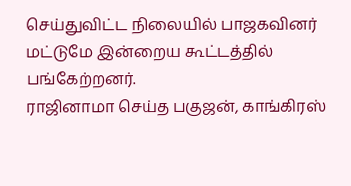செய்துவிட்ட நிலையில் பாஜகவினர் மட்டுமே இன்றைய கூட்டத்தில் பங்கேற்றனர்.
ராஜினாமா செய்த பகுஜன், காங்கிரஸ்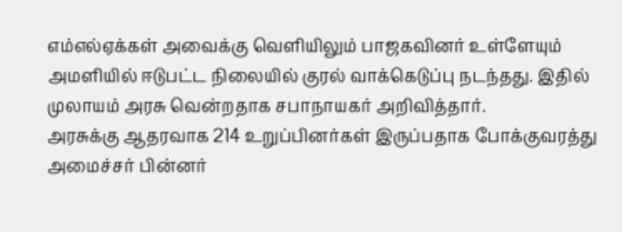எம்எல்ஏக்கள் அவைக்கு வெளியிலும் பாஜகவினர் உள்ளேயும் அமளியில் ஈடுபட்ட நிலையில் குரல் வாக்கெடுப்பு நடந்தது. இதில் முலாயம் அரசு வென்றதாக சபாநாயகர் அறிவித்தார்.
அரசுக்கு ஆதரவாக 214 உறுப்பினர்கள் இருப்பதாக போக்குவரத்து அமைச்சர் பின்னர்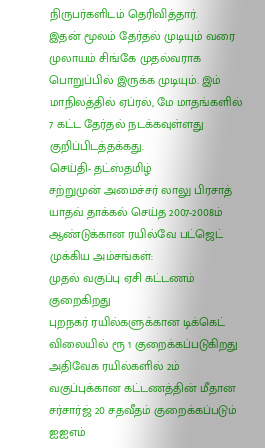நிருபர்களிடம் தெரிவித்தார்.
இதன் மூலம் தேர்தல் முடியும் வரை முலாயம் சிங்கே முதல்வராக பொறுப்பில் இருக்க முடியும். இம் மாநிலத்தில் ஏப்ரல், மே மாதங்களில் 7 கட்ட தேர்தல் நடக்கவுள்ளது குறிப்பிடத்தக்கது.
செய்தி- தட்ஸ்தமிழ்
சற்றுமுன் அமைச்சர் லாலு பிரசாத் யாதவ் தாக்கல் செய்த 2007-2008ம் ஆண்டுக்கான ரயில்வே பட்ஜெட் முக்கிய அம்சங்கள்:
முதல் வகுப்பு ஏசி கட்டணம் குறைகிறது
புறநகர் ரயில்களுக்கான டிக்கெட் விலையில் ரூ 1 குறைக்கப்படுகிறது
அதிவேக ரயில்களில் 2ம் வகுப்புக்கான கட்டணத்தின் மீதான சர்சார்ஜ் 20 சதவீதம் குறைக்கப்படும்
ஐஐஎம்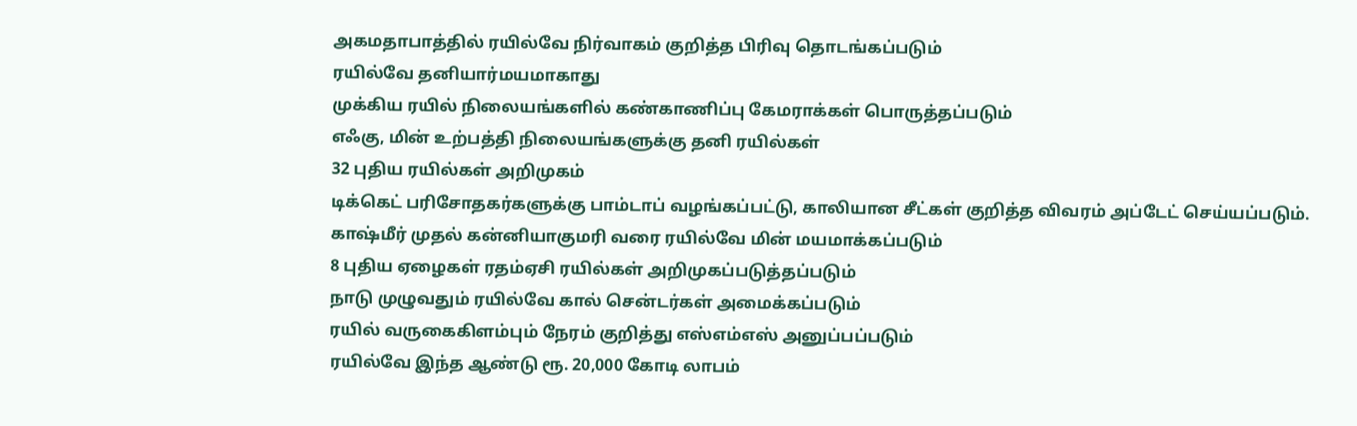அகமதாபாத்தில் ரயில்வே நிர்வாகம் குறித்த பிரிவு தொடங்கப்படும்
ரயில்வே தனியார்மயமாகாது
முக்கிய ரயில் நிலையங்களில் கண்காணிப்பு கேமராக்கள் பொருத்தப்படும்
எஃகு, மின் உற்பத்தி நிலையங்களுக்கு தனி ரயில்கள்
32 புதிய ரயில்கள் அறிமுகம்
டிக்கெட் பரிசோதகர்களுக்கு பாம்டாப் வழங்கப்பட்டு, காலியான சீட்கள் குறித்த விவரம் அப்டேட் செய்யப்படும்.
காஷ்மீர் முதல் கன்னியாகுமரி வரை ரயில்வே மின் மயமாக்கப்படும்
8 புதிய ஏழைகள் ரதம்ஏசி ரயில்கள் அறிமுகப்படுத்தப்படும்
நாடு முழுவதும் ரயில்வே கால் சென்டர்கள் அமைக்கப்படும்
ரயில் வருகைகிளம்பும் நேரம் குறித்து எஸ்எம்எஸ் அனுப்பப்படும்
ரயில்வே இந்த ஆண்டு ரூ. 20,000 கோடி லாபம்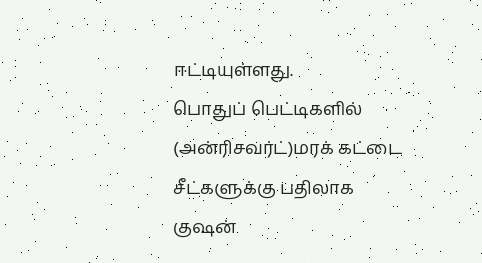ஈட்டியுள்ளது.
பொதுப் பெட்டிகளில் (அன்ரிசவர்ட்)மரக் கட்டை சீட்களுக்கு பதிலாக குஷன்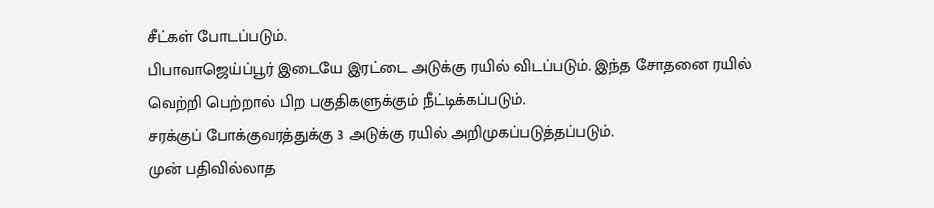சீட்கள் போடப்படும்.
பிபாவாஜெய்ப்பூர் இடையே இரட்டை அடுக்கு ரயில் விடப்படும். இந்த சோதனை ரயில் வெற்றி பெற்றால் பிற பகுதிகளுக்கும் நீட்டிக்கப்படும்.
சரக்குப் போக்குவரத்துக்கு 3 அடுக்கு ரயில் அறிமுகப்படுத்தப்படும்.
முன் பதிவில்லாத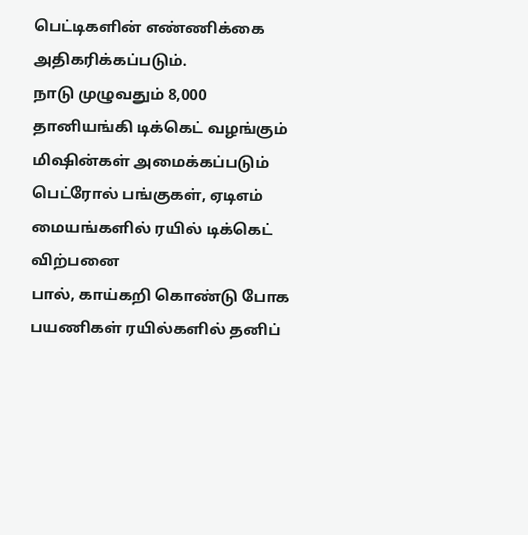பெட்டிகளின் எண்ணிக்கை அதிகரிக்கப்படும்.
நாடு முழுவதும் 8,000 தானியங்கி டிக்கெட் வழங்கும் மிஷின்கள் அமைக்கப்படும்
பெட்ரோல் பங்குகள், ஏடிஎம் மையங்களில் ரயில் டிக்கெட் விற்பனை
பால், காய்கறி கொண்டு போக பயணிகள் ரயில்களில் தனிப்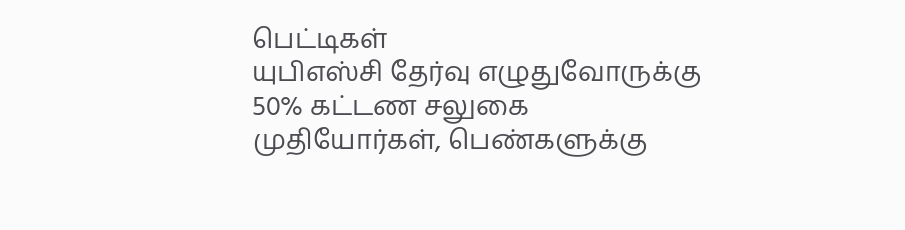பெட்டிகள்
யுபிஎஸ்சி தேர்வு எழுதுவோருக்கு 50% கட்டண சலுகை
முதியோர்கள், பெண்களுக்கு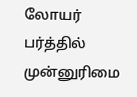லோயர் பர்த்தில் முன்னுரிமை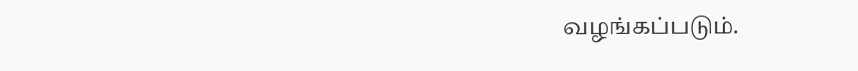வழங்கப்படும்.